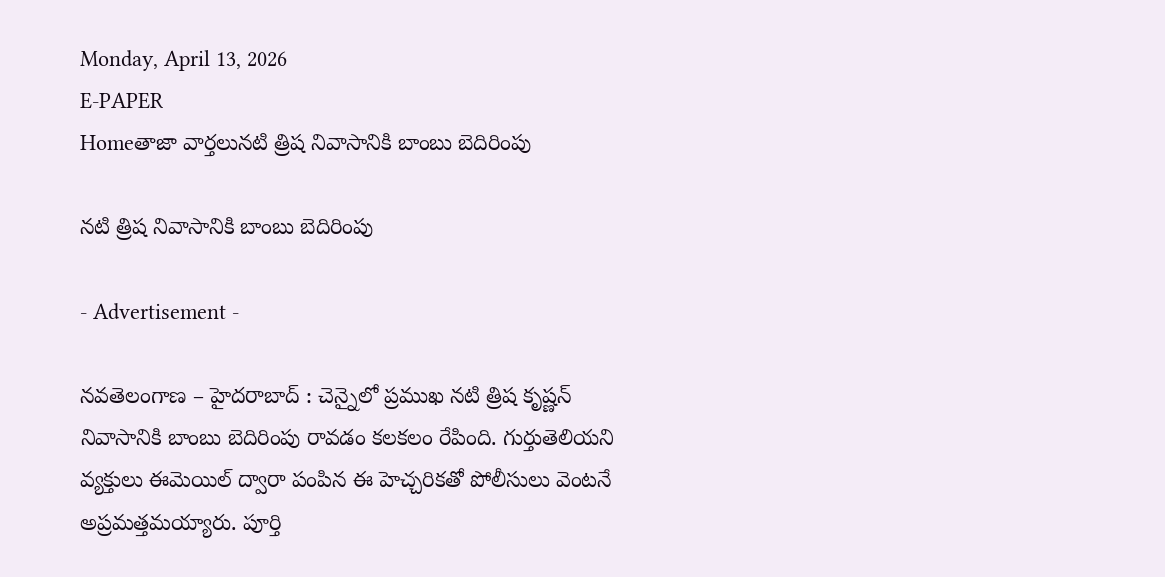Monday, April 13, 2026
E-PAPER
Homeతాజా వార్తలునటి త్రిష నివాసానికి బాంబు బెదిరింపు

నటి త్రిష నివాసానికి బాంబు బెదిరింపు

- Advertisement -

నవతెలంగాణ – హైదరాబాద్ : చెన్నైలో ప్రముఖ నటి త్రిష కృష్ణన్ నివాసానికి బాంబు బెదిరింపు రావడం కలకలం రేపింది. గుర్తుతెలియని వ్యక్తులు ఈమెయిల్ ద్వారా పంపిన ఈ హెచ్చరికతో పోలీసులు వెంటనే అప్రమత్తమయ్యారు. పూర్తి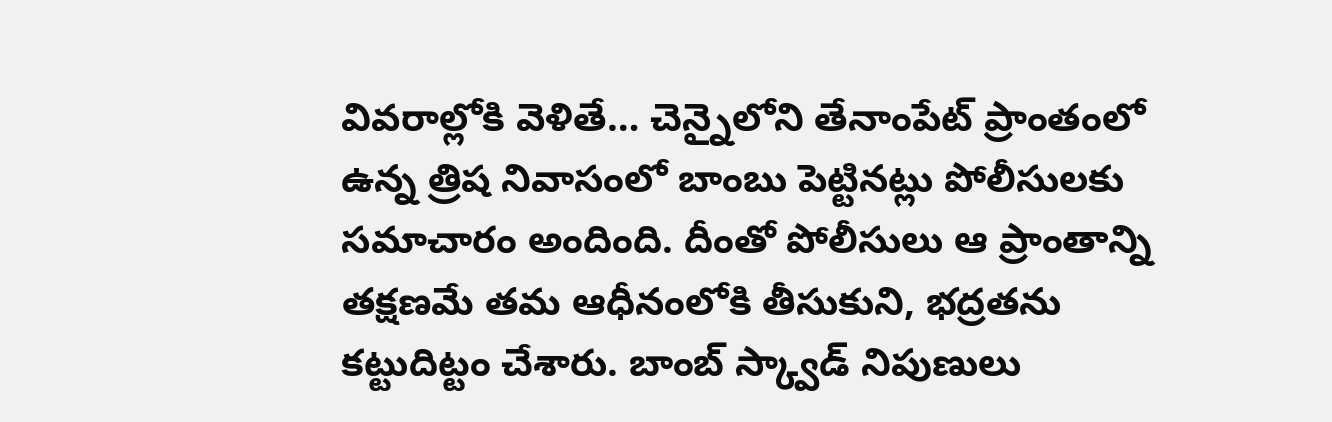వివరాల్లోకి వెళితే… చెన్నైలోని తేనాంపేట్ ప్రాంతంలో ఉన్న త్రిష నివాసంలో బాంబు పెట్టినట్లు పోలీసులకు సమాచారం అందింది. దీంతో పోలీసులు ఆ ప్రాంతాన్ని తక్షణమే తమ ఆధీనంలోకి తీసుకుని, భద్రతను కట్టుదిట్టం చేశారు. బాంబ్ స్క్వాడ్ నిపుణులు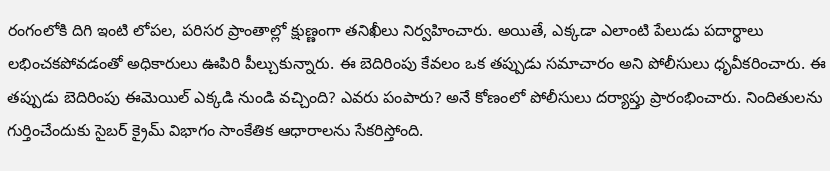రంగంలోకి దిగి ఇంటి లోపల, పరిసర ప్రాంతాల్లో క్షుణ్ణంగా తనిఖీలు నిర్వహించారు. అయితే, ఎక్కడా ఎలాంటి పేలుడు పదార్థాలు లభించకపోవడంతో అధికారులు ఊపిరి పీల్చుకున్నారు. ఈ బెదిరింపు కేవలం ఒక తప్పుడు సమాచారం అని పోలీసులు ధృవీకరించారు. ఈ తప్పుడు బెదిరింపు ఈమెయిల్ ఎక్కడి నుండి వచ్చింది? ఎవరు పంపారు? అనే కోణంలో పోలీసులు దర్యాప్తు ప్రారంభించారు. నిందితులను గుర్తించేందుకు సైబర్ క్రైమ్ విభాగం సాంకేతిక ఆధారాలను సేకరిస్తోంది.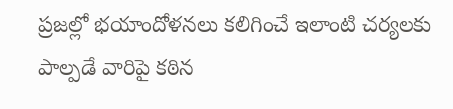ప్రజల్లో భయాందోళనలు కలిగించే ఇలాంటి చర్యలకు పాల్పడే వారిపై కఠిన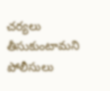చర్యలు తీసుకుంటామని పోలీసులు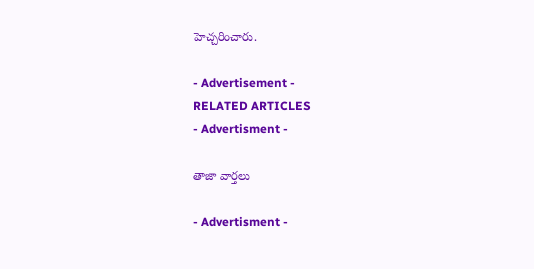హెచ్చరించారు.

- Advertisement -
RELATED ARTICLES
- Advertisment -

తాజా వార్తలు

- Advertisment -